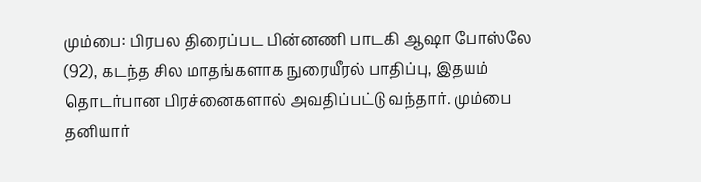மும்பை: பிரபல திரைப்பட பின்னணி பாடகி ஆஷா போஸ்லே (92), கடந்த சில மாதங்களாக நுரையீரல் பாதிப்பு, இதயம் தொடர்பான பிரச்னைகளால் அவதிப்பட்டு வந்தார். மும்பை தனியார்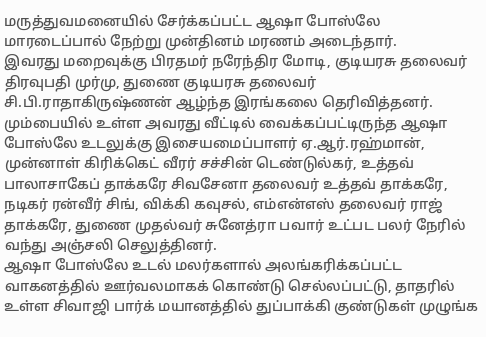மருத்துவமனையில் சேர்க்கப்பட்ட ஆஷா போஸ்லே மாரடைப்பால் நேற்று முன்தினம் மரணம் அடைந்தார்.
இவரது மறைவுக்கு பிரதமர் நரேந்திர மோடி, குடியரசு தலைவர் திரவுபதி முர்மு, துணை குடியரசு தலைவர் சி.பி.ராதாகிருஷ்ணன் ஆழ்ந்த இரங்கலை தெரிவித்தனர். மும்பையில் உள்ள அவரது வீட்டில் வைக்கப்பட்டிருந்த ஆஷா போஸ்லே உடலுக்கு இசையமைப்பாளர் ஏ.ஆர்.ரஹ்மான், முன்னாள் கிரிக்கெட் வீரர் சச்சின் டெண்டுல்கர், உத்தவ் பாலாசாகேப் தாக்கரே சிவசேனா தலைவர் உத்தவ் தாக்கரே, நடிகர் ரன்வீர் சிங், விக்கி கவுசல், எம்என்எஸ் தலைவர் ராஜ் தாக்கரே, துணை முதல்வர் சுனேத்ரா பவார் உட்பட பலர் நேரில் வந்து அஞ்சலி செலுத்தினர்.
ஆஷா போஸ்லே உடல் மலர்களால் அலங்கரிக்கப்பட்ட வாகனத்தில் ஊர்வலமாகக் கொண்டு செல்லப்பட்டு, தாதரில் உள்ள சிவாஜி பார்க் மயானத்தில் துப்பாக்கி குண்டுகள் முழுங்க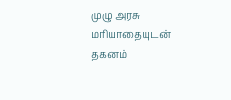முழு அரசு மரியாதையுடன் தகனம்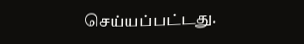செய்யப்பட்டது.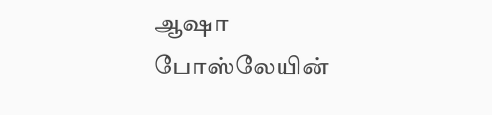ஆஷா போஸ்லேயின்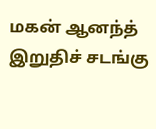மகன் ஆனந்த் இறுதிச் சடங்கு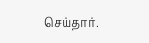செய்தார்.